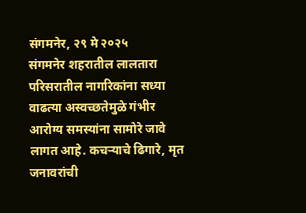संगमनेर, २९ मे २०२५
संगमनेर शहरातील लालतारा परिसरातील नागरिकांना सध्या वाढत्या अस्वच्छतेमुळे गंभीर आरोग्य समस्यांना सामोरे जावे लागत आहे. कचऱ्याचे ढिगारे, मृत जनावरांची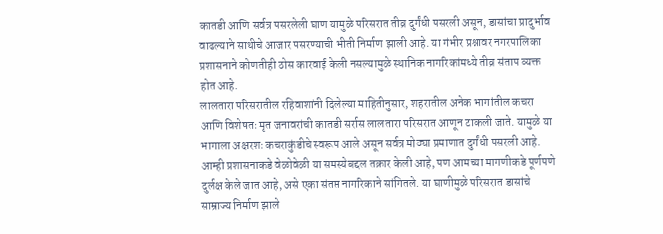कातडी आणि सर्वत्र पसरलेली घाण यामुळे परिसरात तीव्र दुर्गंधी पसरली असून, डासांचा प्रादुर्भाव वाढल्याने साथीचे आजार पसरण्याची भीती निर्माण झाली आहे. या गंभीर प्रश्नावर नगरपालिका प्रशासनाने कोणतीही ठोस कारवाई केली नसल्यामुळे स्थानिक नागरिकांमध्ये तीव्र संताप व्यक्त होत आहे.
लालतारा परिसरातील रहिवाशांनी दिलेल्या माहितीनुसार, शहरातील अनेक भागांतील कचरा आणि विशेषतः मृत जनावरांची कातडी सर्रास लालतारा परिसरात आणून टाकली जाते. यामुळे या भागाला अक्षरशः कचराकुंडीचे स्वरूप आले असून सर्वत्र मोठ्या प्रमाणात दुर्गंधी पसरली आहे. आम्ही प्रशासनाकडे वेळोवेळी या समस्येबद्दल तक्रार केली आहे, पण आमच्या मागणीकडे पूर्णपणे दुर्लक्ष केले जात आहे, असे एका संतप्त नागरिकाने सांगितले. या घाणीमुळे परिसरात डासांचे साम्राज्य निर्माण झाले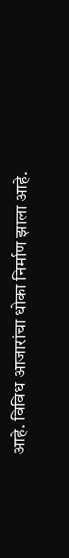आहे. विविध आजारांचा धोका निर्माण झाला आहे.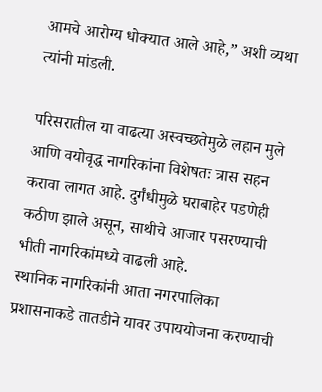आमचे आरोग्य धोक्यात आले आहे,” अशी व्यथा त्यांनी मांडली.

परिसरातील या वाढत्या अस्वच्छतेमुळे लहान मुले आणि वयोवृद्ध नागरिकांना विशेषतः त्रास सहन करावा लागत आहे. दुर्गंधीमुळे घराबाहेर पडणेही कठीण झाले असून, साथीचे आजार पसरण्याची भीती नागरिकांमध्ये वाढली आहे.
स्थानिक नागरिकांनी आता नगरपालिका प्रशासनाकडे तातडीने यावर उपाययोजना करण्याची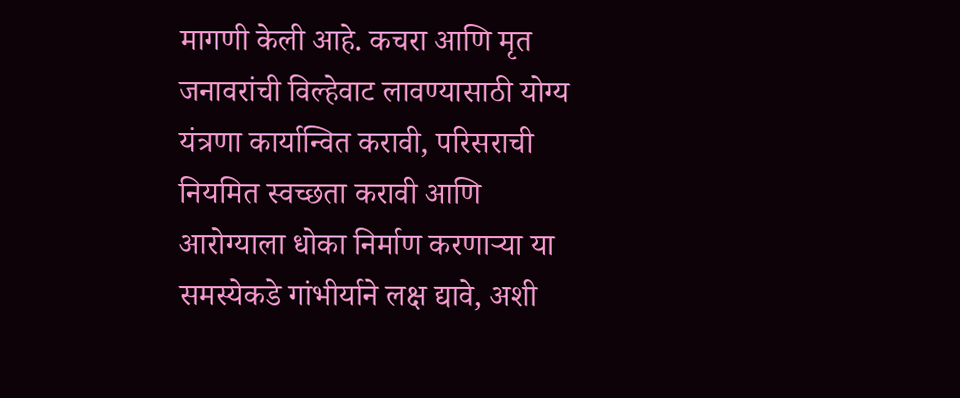मागणी केली आहे. कचरा आणि मृत जनावरांची विल्हेवाट लावण्यासाठी योग्य यंत्रणा कार्यान्वित करावी, परिसराची नियमित स्वच्छता करावी आणि आरोग्याला धोका निर्माण करणाऱ्या या समस्येकडे गांभीर्याने लक्ष द्यावे, अशी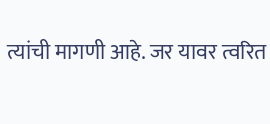त्यांची मागणी आहे. जर यावर त्वरित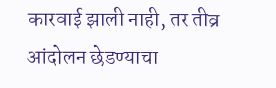कारवाई झाली नाही, तर तीव्र आंदोलन छेडण्याचा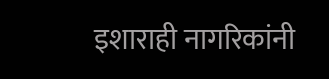इशाराही नागरिकांनी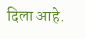दिला आहे.